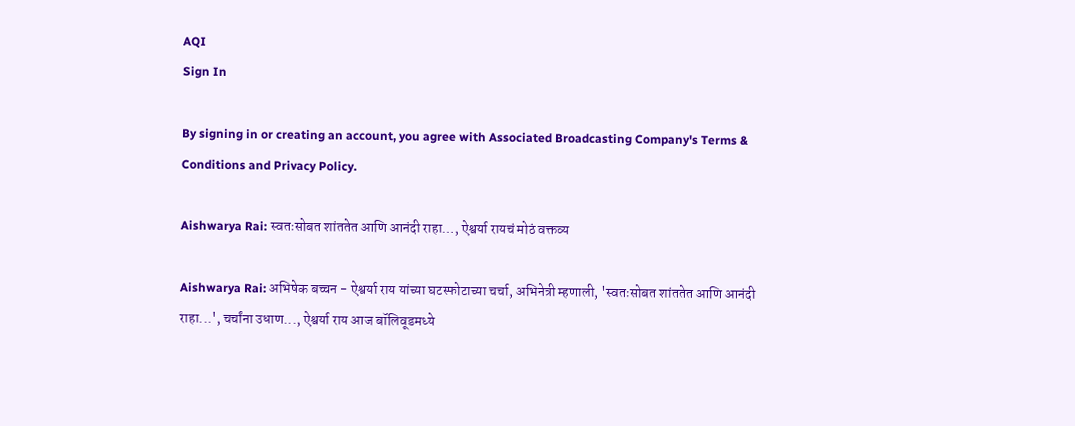AQI
Sign In

By signing in or creating an account, you agree with Associated Broadcasting Company's Terms & Conditions and Privacy Policy.

Aishwarya Rai: स्वतःसोबत शांततेत आणि आनंदी राहा…, ऐश्वर्या रायचं मोठं वक्तव्य

Aishwarya Rai: अभिषेक बच्चन - ऐश्वर्या राय यांच्या घटस्फोटाच्या चर्चा, अभिनेत्री म्हणाली, 'स्वतःसोबत शांततेत आणि आनंदी राहा...', चर्चांना उधाण..., ऐश्वर्या राय आज बॉलिवूडमध्ये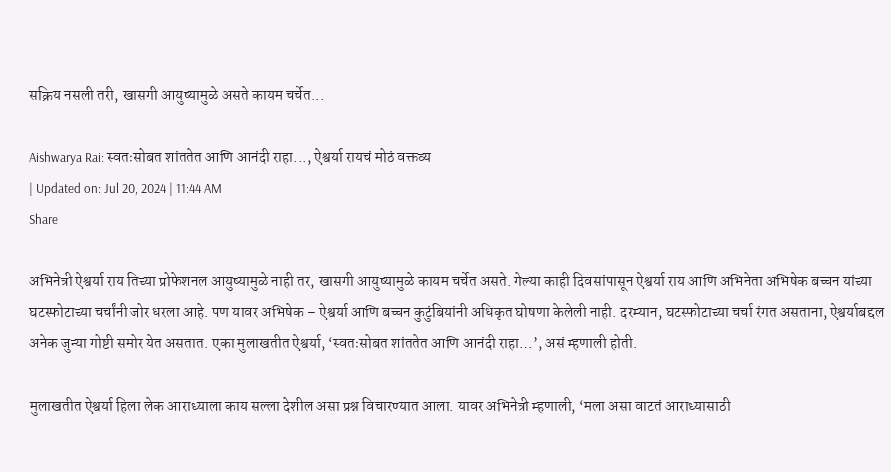सक्रिय नसली तरी, खासगी आयुष्यामुळे असते कायम चर्चेत...

Aishwarya Rai: स्वतःसोबत शांततेत आणि आनंदी राहा..., ऐश्वर्या रायचं मोठं वक्तव्य
| Updated on: Jul 20, 2024 | 11:44 AM
Share

अभिनेत्री ऐश्वर्या राय तिच्या प्रोफेशनल आयुष्यामुळे नाही तर, खासगी आयुष्यामुळे कायम चर्चेत असते. गेल्या काही दिवसांपासून ऐश्वर्या राय आणि अभिनेता अभिषेक बच्चन यांच्या घटस्फोटाच्या चर्चांनी जोर धरला आहे. पण यावर अभिषेक – ऐश्वर्या आणि बच्चन कुटुंबियांनी अधिकृत घोषणा केलेली नाही. दरम्यान, घटस्फोटाच्या चर्चा रंगत असताना, ऐश्वर्याबद्दल अनेक जुन्या गोष्टी समोर येत असतात. एका मुलाखतीत ऐश्वर्या, ‘स्वतःसोबत शांततेत आणि आनंदी राहा…’, असं म्हणाली होती.

मुलाखतीत ऐश्वर्या हिला लेक आराध्याला काय सल्ला देशील असा प्रश्न विचारण्यात आला. यावर अभिनेत्री म्हणाली, ‘मला असा वाटतं आराध्यासाठी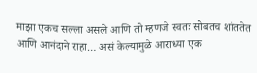माझा एकच सल्ला असले आणि तो म्हणजे स्वतः सोबतच शांततेत आणि आनंदाने राहा… असं केल्यामुळे आराध्या एक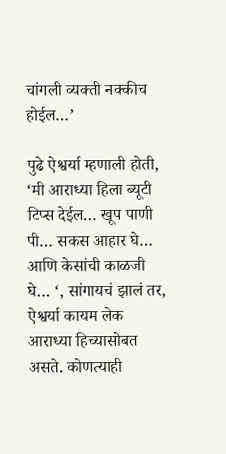चांगली व्यक्ती नक्कीच होईल…’

पुढे ऐश्वर्या म्हणाली होती, ‘मी आराध्या हिला ब्यूटी टिप्स देईल… खूप पाणी पी… सकस आहार घे… आणि केसांची काळजी घे… ‘, सांगायचं झालं तर, ऐश्वर्या कायम लेक आराध्या हिच्यासोबत असते. कोणत्याही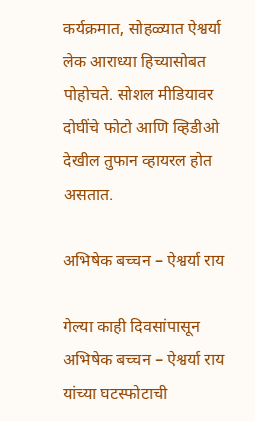कर्यक्रमात, सोहळ्यात ऐश्वर्या लेक आराध्या हिच्यासोबत पोहोचते. सोशल मीडियावर दोघींचे फोटो आणि व्हिडीओ देखील तुफान व्हायरल होत असतात.

अभिषेक बच्चन – ऐश्वर्या राय

गेल्या काही दिवसांपासून अभिषेक बच्चन – ऐश्वर्या राय यांच्या घटस्फोटाची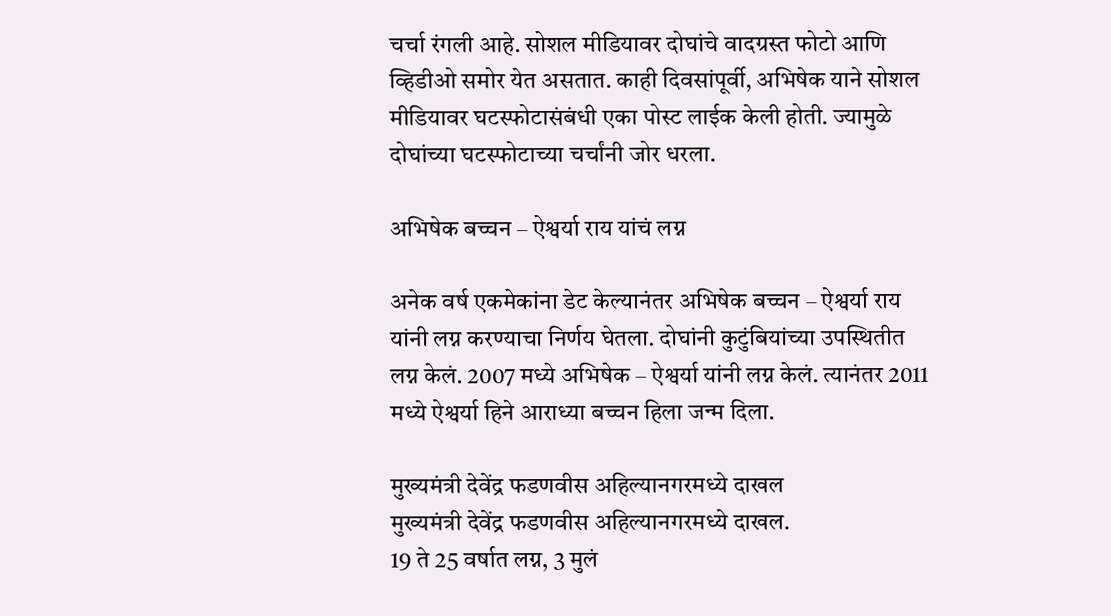चर्चा रंगली आहे. सोशल मीडियावर दोघांचे वादग्रस्त फोटो आणि व्हिडीओ समोर येत असतात. काही दिवसांपूर्वी, अभिषेक याने सोशल मीडियावर घटस्फोटासंबंधी एका पोस्ट लाईक केली होती. ज्यामुळे दोघांच्या घटस्फोटाच्या चर्चांनी जोर धरला.

अभिषेक बच्चन – ऐश्वर्या राय यांचं लग्न

अनेक वर्ष एकमेकांना डेट केल्यानंतर अभिषेक बच्चन – ऐश्वर्या राय यांनी लग्न करण्याचा निर्णय घेतला. दोघांनी कुटुंबियांच्या उपस्थितीत लग्न केलं. 2007 मध्ये अभिषेक – ऐश्वर्या यांनी लग्न केलं. त्यानंतर 2011 मध्ये ऐश्वर्या हिने आराध्या बच्चन हिला जन्म दिला.

मुख्यमंत्री देवेंद्र फडणवीस अहिल्यानगरमध्ये दाखल
मुख्यमंत्री देवेंद्र फडणवीस अहिल्यानगरमध्ये दाखल.
19 ते 25 वर्षात लग्न, 3 मुलं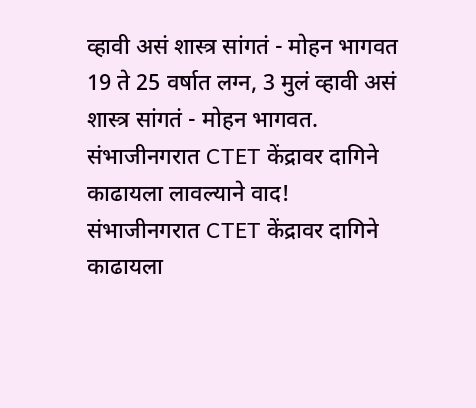व्हावी असं शास्त्र सांगतं - मोहन भागवत
19 ते 25 वर्षात लग्न, 3 मुलं व्हावी असं शास्त्र सांगतं - मोहन भागवत.
संभाजीनगरात CTET केंद्रावर दागिने काढायला लावल्याने वाद!
संभाजीनगरात CTET केंद्रावर दागिने काढायला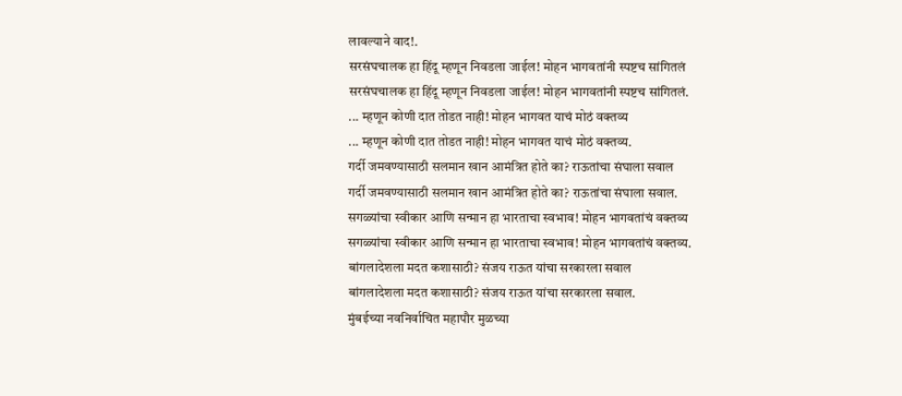लावल्याने वाद!.
सरसंघचालक हा हिंदू म्हणून निवडला जाईल! मोहन भागवतांनी स्पष्टच सांगितलं
सरसंघचालक हा हिंदू म्हणून निवडला जाईल! मोहन भागवतांनी स्पष्टच सांगितलं.
... म्हणून कोणी दात तोडत नाही! मोहन भागवत याचं मोठं वक्तव्य
... म्हणून कोणी दात तोडत नाही! मोहन भागवत याचं मोठं वक्तव्य.
गर्दी जमवण्यासाठी सलमान खान आमंत्रित होते का? राऊतांचा संघाला सवाल
गर्दी जमवण्यासाठी सलमान खान आमंत्रित होते का? राऊतांचा संघाला सवाल.
सगळ्यांचा स्वीकार आणि सन्मान हा भारताचा स्वभाव! मोहन भागवतांचं वक्तव्य
सगळ्यांचा स्वीकार आणि सन्मान हा भारताचा स्वभाव! मोहन भागवतांचं वक्तव्य.
बांगलादेशला मदत कशासाठी? संजय राऊत यांचा सरकारला सवाल
बांगलादेशला मदत कशासाठी? संजय राऊत यांचा सरकारला सवाल.
मुंबईच्या नवनिर्वाचित महापौर मुळच्या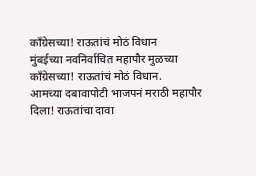काँग्रेसच्या! राऊतांचं मोठं विधान
मुंबईच्या नवनिर्वाचित महापौर मुळच्या काँग्रेसच्या! राऊतांचं मोठं विधान.
आमच्या दबावापोटी भाजपनं मराठी महापौर दिला! राऊतांचा दावा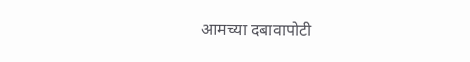आमच्या दबावापोटी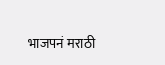भाजपनं मराठी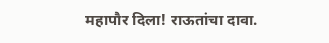महापौर दिला! राऊतांचा दावा.